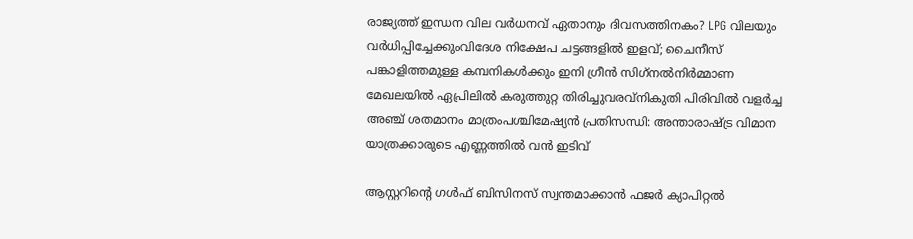രാജ്യത്ത് ഇന്ധന വില വർധനവ് ഏതാനും ദിവസത്തിനകം? LPG വിലയും വർധിപ്പിച്ചേക്കുംവിദേശ നിക്ഷേപ ചട്ടങ്ങളില്‍ ഇളവ്; ചൈനീസ് പങ്കാളിത്തമുള്ള കമ്പനികള്‍ക്കും ഇനി ഗ്രീന്‍ സിഗ്‌നല്‍നിര്‍മ്മാണ മേഖലയില്‍ ഏപ്രിലില്‍ കരുത്തുറ്റ തിരിച്ചുവരവ്നികുതി പിരിവില്‍ വളര്‍ച്ച അഞ്ച് ശതമാനം മാത്രംപശ്ചിമേഷ്യൻ പ്രതിസന്ധി: അന്താരാഷ്ട്ര വിമാന യാത്രക്കാരുടെ എണ്ണത്തിൽ വൻ ഇടിവ്

ആസ്റ്ററിന്റെ ഗള്‍ഫ് ബിസിനസ്‌ സ്വന്തമാക്കാന്‍ ഫജര്‍ ക്യാപിറ്റല്‍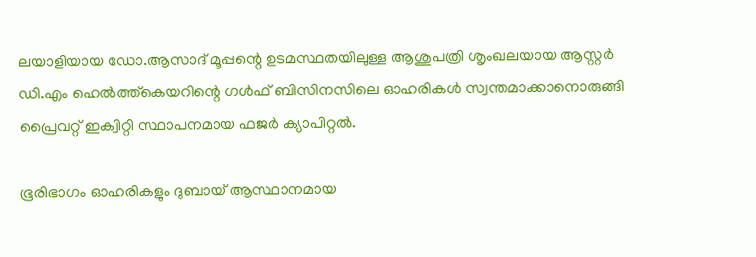ലയാളിയായ ഡോ.ആസാദ് മൂപ്പന്റെ ഉടമസ്ഥതയിലുള്ള ആശുപത്രി ശൃംഖലയായ ആസ്റ്റര്‍ ഡി.എം ഹെല്‍ത്ത്കെയറിന്റെ ഗള്‍ഫ് ബിസിനസിലെ ഓഹരികള്‍ സ്വന്തമാക്കാനൊരുങ്ങി പ്രൈവറ്റ് ഇക്വിറ്റി സ്ഥാപനമായ ഫജര്‍ ക്യാപിറ്റല്‍.

ഭൂരിഭാഗം ഓഹരികളും ദുബായ് ആസ്ഥാനമായ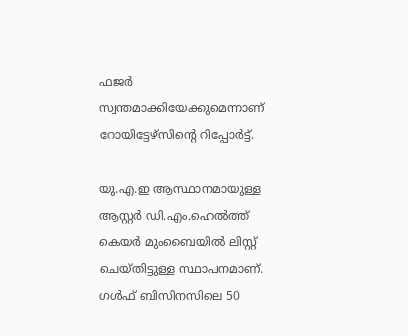ഫജര്‍ സ്വന്തമാക്കിയേക്കുമെന്നാണ് റോയിട്ടേഴ്‌സിന്റെ റിപ്പോര്‍ട്ട്.

യു.എ.ഇ ആസ്ഥാനമായുള്ള ആസ്റ്റര്‍ ഡി.എം.ഹെല്‍ത്ത് കെയര്‍ മുംബൈയില്‍ ലിസ്റ്റ് ചെയ്തിട്ടുള്ള സ്ഥാപനമാണ്. ഗള്‍ഫ് ബിസിനസിലെ 50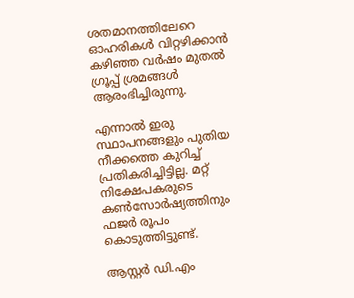ശതമാനത്തിലേറെ ഓഹരികള്‍ വിറ്റഴിക്കാന്‍ കഴിഞ്ഞ വര്‍ഷം മുതല്‍ ഗ്രൂപ്പ് ശ്രമങ്ങള്‍ ആരംഭിച്ചിരുന്നു.

എന്നാല്‍ ഇരു സ്ഥാപനങ്ങളും പുതിയ നീക്കത്തെ കുറിച്ച് പ്രതികരിച്ചിട്ടില്ല. മറ്റ് നിക്ഷേപകരുടെ കണ്‍സോര്‍ഷ്യത്തിനും ഫജര്‍ രൂപം കൊടുത്തിട്ടുണ്ട്.

ആസ്റ്റര്‍ ഡി.എം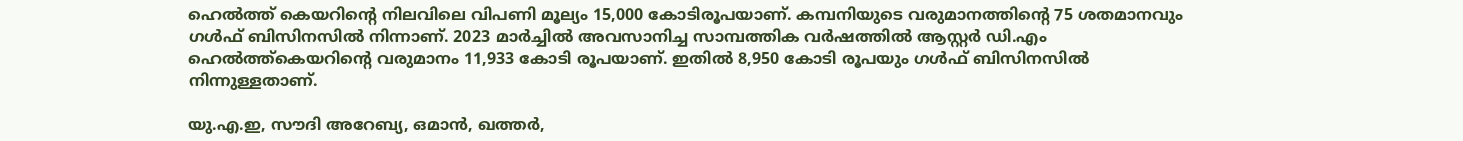ഹെല്‍ത്ത് കെയറിന്റെ നിലവിലെ വിപണി മൂല്യം 15,000 കോടിരൂപയാണ്. കമ്പനിയുടെ വരുമാനത്തിന്റെ 75 ശതമാനവും ഗള്‍ഫ് ബിസിനസില്‍ നിന്നാണ്. 2023 മാര്‍ച്ചില്‍ അവസാനിച്ച സാമ്പത്തിക വര്‍ഷത്തില്‍ ആസ്റ്റര്‍ ഡി.എം ഹെല്‍ത്ത്കെയറിന്റെ വരുമാനം 11,933 കോടി രൂപയാണ്. ഇതില്‍ 8,950 കോടി രൂപയും ഗള്‍ഫ് ബിസിനസില്‍ നിന്നുള്ളതാണ്.

യു.എ.ഇ, സൗദി അറേബ്യ, ഒമാന്‍, ഖത്തര്‍,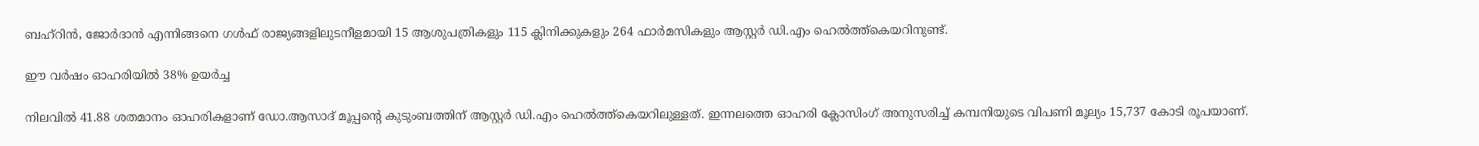ബഹ്റിന്‍, ജോര്‍ദാന്‍ എന്നിങ്ങനെ ഗള്‍ഫ് രാജ്യങ്ങളിലുടനീളമായി 15 ആശുപത്രികളും 115 ക്ലിനിക്കുകളും 264 ഫാര്‍മസികളും ആസ്റ്റര്‍ ഡി.എം ഹെല്‍ത്ത്കെയറിനുണ്ട്.

ഈ വര്‍ഷം ഓഹരിയില്‍ 38% ഉയര്‍ച്ച

നിലവില്‍ 41.88 ശതമാനം ഓഹരികളാണ് ഡോ.ആസാദ് മൂപ്പന്റെ കുടുംബത്തിന് ആസ്റ്റര്‍ ഡി.എം ഹെല്‍ത്ത്കെയറിലുള്ളത്. ഇന്നലത്തെ ഓഹരി ക്ലോസിംഗ് അനുസരിച്ച് കമ്പനിയുടെ വിപണി മൂല്യം 15,737 കോടി രൂപയാണ്.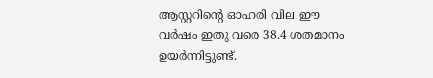ആസ്റ്ററിന്റെ ഓഹരി വില ഈ വര്‍ഷം ഇതു വരെ 38.4 ശതമാനം ഉയര്‍ന്നിട്ടുണ്ട്.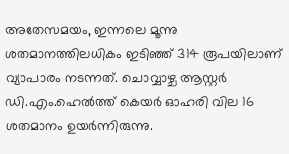അതേസമയം, ഇന്നലെ മൂന്നു ശതമാനത്തിലധികം ഇടിഞ്ഞ് 314 രൂപയിലാണ് വ്യാപാരം നടന്നത്. ചൊവ്വാഴ്ച ആസ്റ്റര്‍ ഡി.എം.ഹെല്‍ത്ത് കെയര്‍ ഓഹരി വില 16 ശതമാനം ഉയര്‍ന്നിരുന്നു.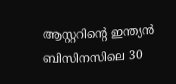ആസ്റ്ററിന്റെ ഇന്ത്യന്‍ ബിസിനസിലെ 30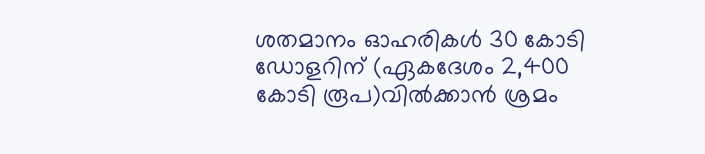ശതമാനം ഓഹരികള്‍ 30 കോടി ഡോളറിന് (ഏകദേശം 2,400 കോടി രൂപ)വില്‍ക്കാന്‍ ശ്രമം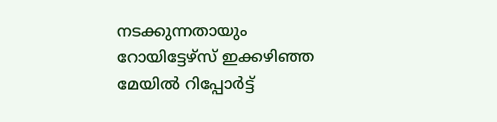നടക്കുന്നതായും റോയിട്ടേഴ്‌സ് ഇക്കഴിഞ്ഞ മേയില്‍ റിപ്പോര്‍ട്ട്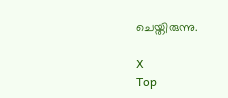ചെയ്തിരുന്നു.

X
Top